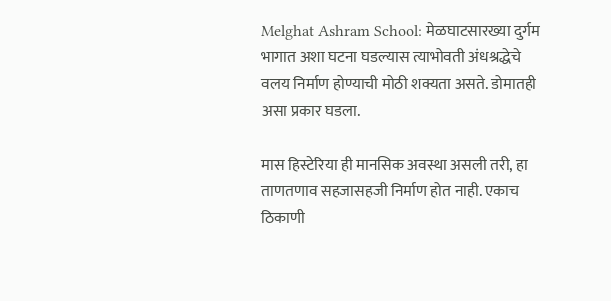Melghat Ashram School: मेळघाटसारख्या दुर्गम भागात अशा घटना घडल्यास त्याभोवती अंधश्रद्धेचे वलय निर्माण होण्याची मोठी शक्यता असते. डोमातही असा प्रकार घडला.

मास हिस्टेरिया ही मानसिक अवस्था असली तरी, हा ताणतणाव सहजासहजी निर्माण होत नाही. एकाच ठिकाणी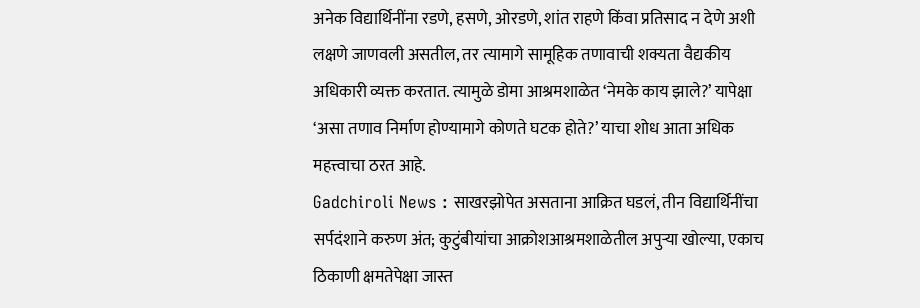अनेक विद्यार्थिनींना रडणे, हसणे, ओरडणे, शांत राहणे किंवा प्रतिसाद न देणे अशी लक्षणे जाणवली असतील, तर त्यामागे सामूहिक तणावाची शक्यता वैद्यकीय अधिकारी व्यक्त करतात. त्यामुळे डोमा आश्रमशाळेत ‘नेमके काय झाले?’ यापेक्षा ‘असा तणाव निर्माण होण्यामागे कोणते घटक होते?’ याचा शोध आता अधिक महत्त्वाचा ठरत आहे.
Gadchiroli News : साखरझोपेत असताना आक्रित घडलं, तीन विद्यार्थिनींचा सर्पदंशाने करुण अंत; कुटुंबीयांचा आक्रोशआश्रमशाळेतील अपुऱ्या खोल्या, एकाच ठिकाणी क्षमतेपेक्षा जास्त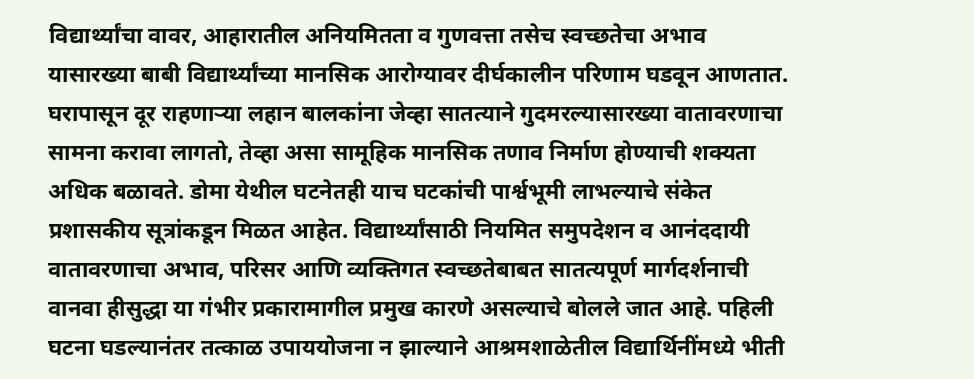विद्यार्थ्यांचा वावर, आहारातील अनियमितता व गुणवत्ता तसेच स्वच्छतेचा अभाव यासारख्या बाबी विद्यार्थ्यांच्या मानसिक आरोग्यावर दीर्घकालीन परिणाम घडवून आणतात. घरापासून दूर राहणाऱ्या लहान बालकांना जेव्हा सातत्याने गुदमरल्यासारख्या वातावरणाचा सामना करावा लागतो, तेव्हा असा सामूहिक मानसिक तणाव निर्माण होण्याची शक्यता अधिक बळावते. डोमा येथील घटनेतही याच घटकांची पार्श्वभूमी लाभल्याचे संकेत प्रशासकीय सूत्रांकडून मिळत आहेत. विद्यार्थ्यांसाठी नियमित समुपदेशन व आनंददायी वातावरणाचा अभाव, परिसर आणि व्यक्तिगत स्वच्छतेबाबत सातत्यपूर्ण मार्गदर्शनाची वानवा हीसुद्धा या गंभीर प्रकारामागील प्रमुख कारणे असल्याचे बोलले जात आहे. पहिली घटना घडल्यानंतर तत्काळ उपाययोजना न झाल्याने आश्रमशाळेतील विद्यार्थिनींमध्ये भीती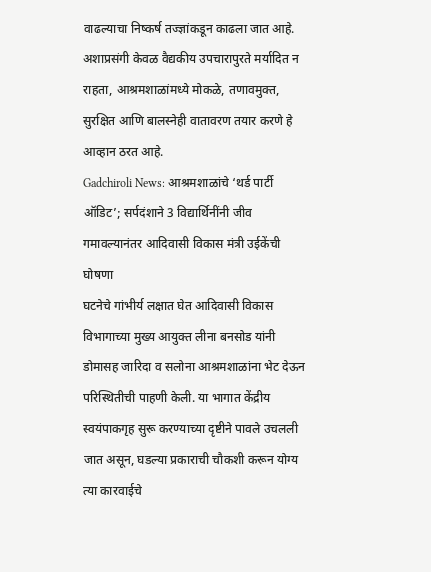वाढल्याचा निष्कर्ष तज्ज्ञांकडून काढला जात आहे.
अशाप्रसंगी केवळ वैद्यकीय उपचारापुरते मर्यादित न राहता, आश्रमशाळांमध्ये मोकळे, तणावमुक्त, सुरक्षित आणि बालस्नेही वातावरण तयार करणे हे आव्हान ठरत आहे.
Gadchiroli News: आश्रमशाळांचे ‘थर्ड पार्टी ऑडिट’; सर्पदंशाने 3 विद्यार्थिनींनी जीव गमावल्यानंतर आदिवासी विकास मंत्री उईकेंची घोषणा
घटनेचे गांभीर्य लक्षात घेत आदिवासी विकास विभागाच्या मुख्य आयुक्त लीना बनसोड यांनी डोमासह जारिदा व सलोना आश्रमशाळांना भेट देऊन परिस्थितीची पाहणी केली. या भागात केंद्रीय स्वयंपाकगृह सुरू करण्याच्या दृष्टीने पावले उचलली जात असून, घडल्या प्रकाराची चौकशी करून योग्य त्या कारवाईचे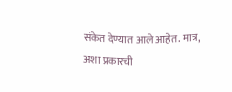संकेत देण्यात आले आहेत. मात्र, अशा प्रकारची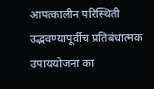आपत्कालीन परिस्थिती उद्भवण्यापूर्वीच प्रतिबंधात्मक उपाययोजना का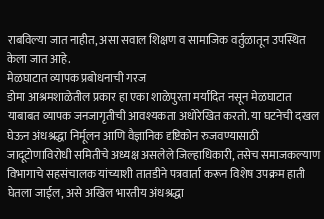राबविल्या जात नाहीत, असा सवाल शिक्षण व सामाजिक वर्तुळातून उपस्थित केला जात आहे.
मेळघाटात व्यापक प्रबोधनाची गरज
डोमा आश्रमशाळेतील प्रकार हा एका शाळेपुरता मर्यादित नसून मेळघाटात याबाबत व्यापक जनजागृतीची आवश्यकता अधोरेखित करतो. या घटनेची दखल घेऊन अंधश्रद्धा निर्मूलन आणि वैज्ञानिक दृष्टिकोन रुजवण्यासाठी जादूटोणाविरोधी समितीचे अध्यक्ष असलेले जिल्हाधिकारी, तसेच समाजकल्याण विभागाचे सहसंचालक यांच्याशी तातडीने पत्रवार्ता करून विशेष उपक्रम हाती घेतला जाईल, असे अखिल भारतीय अंधश्रद्धा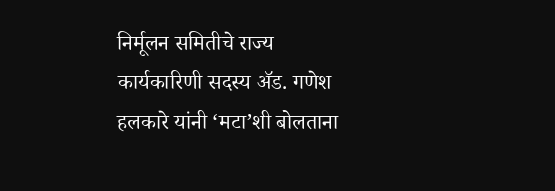निर्मूलन समितीचे राज्य कार्यकारिणी सदस्य ॲड. गणेश हलकारे यांनी ‘मटा’शी बोलताना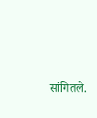सांगितले.